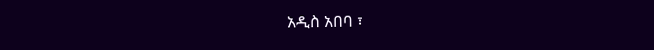አዲስ አበባ ፣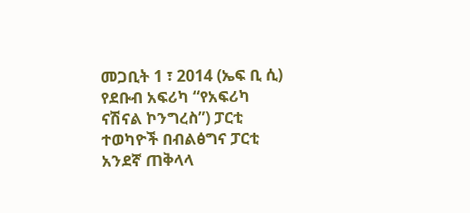መጋቢት 1 ፣ 2014 (ኤፍ ቢ ሲ) የደቡብ አፍሪካ “የአፍሪካ ናሽናል ኮንግረስ”) ፓርቲ ተወካዮች በብልፅግና ፓርቲ አንደኛ ጠቅላላ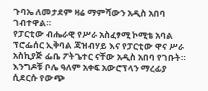ጉባኤ ለመታደም ዛሬ ማምሻውን አዲስ አበባ ገብተዋል።
የፓርቲው ብሔራዊ የሥራ አስፈፃሚ ኮሚቴ አባል ፕሮፌሰር ኢቅባል ጃዝብሃይ እና የፓርቲው ዋና ሥራ አስኪያጅ ፌቤ ፖትጌተር ናቸው አዲስ አበባ የገቡት።
እንግዶቹ ቦሌ ዓለም አቀፍ አውሮፕላን ማረፊያ ሲደርሱ የውጭ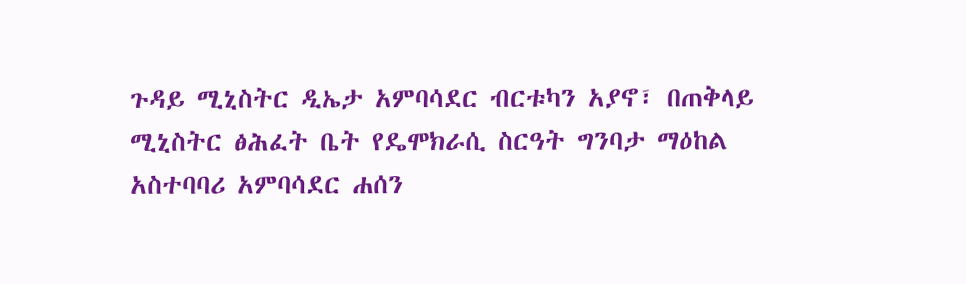ጉዳይ ሚኒስትር ዲኤታ አምባሳደር ብርቱካን አያኖ፣ በጠቅላይ ሚኒስትር ፅሕፈት ቤት የዴሞክራሲ ስርዓት ግንባታ ማዕከል አስተባባሪ አምባሳደር ሐሰን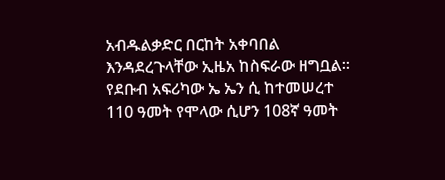አብዱልቃድር በርከት አቀባበል እንዳደረጉላቸው ኢዜአ ከስፍራው ዘግቧል።
የደቡብ አፍሪካው ኤ ኤን ሲ ከተመሠረተ 110 ዓመት የሞላው ሲሆን 108ኛ ዓመት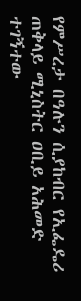የምሥረታ በዓሉን ሲያከብር የኢፌዴሪ ጠቅላይ ሚኒስትር ዐቢይ አሕመድ ተገኝተው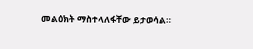መልዕክት ማስተላለፋቸው ይታወሳል።